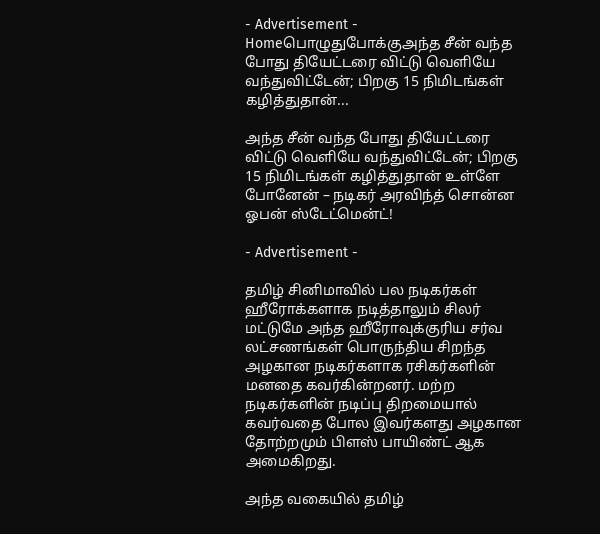- Advertisement -
Homeபொழுதுபோக்குஅந்த சீன் வந்த போது தியேட்டரை விட்டு வெளியே வந்துவிட்டேன்; பிறகு 15 நிமிடங்கள் கழித்துதான்...

அந்த சீன் வந்த போது தியேட்டரை விட்டு வெளியே வந்துவிட்டேன்; பிறகு 15 நிமிடங்கள் கழித்துதான் உள்ளே போனேன் – நடிகர் அரவிந்த் சொன்ன ஓபன் ஸ்டேட்மென்ட்!

- Advertisement -

தமிழ் சினிமாவில் பல நடிகர்கள் ஹீரோக்களாக நடித்தாலும் சிலர் மட்டுமே அந்த ஹீரோவுக்குரிய சர்வ லட்சணங்கள் பொருந்திய சிறந்த அழகான நடிகர்களாக ரசிகர்களின் மனதை கவர்கின்றனர். மற்ற நடிகர்களின் நடிப்பு திறமையால் கவர்வதை போல இவர்களது அழகான தோற்றமும் பிளஸ் பாயிண்ட் ஆக அமைகிறது.

அந்த வகையில் தமிழ்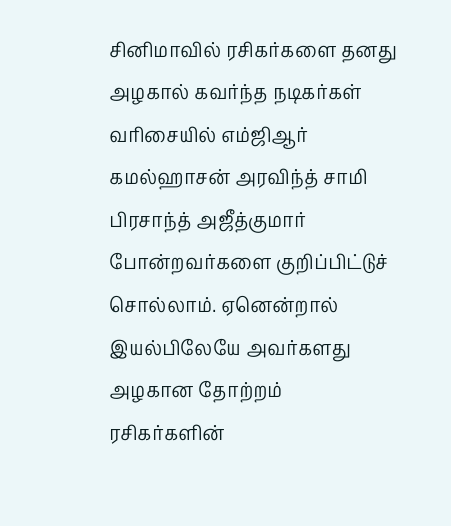சினிமாவில் ரசிகர்களை தனது அழகால் கவர்ந்த நடிகர்கள் வரிசையில் எம்ஜிஆர் கமல்ஹாசன் அரவிந்த் சாமி பிரசாந்த் அஜீத்குமார் போன்றவர்களை குறிப்பிட்டுச் சொல்லாம். ஏனென்றால் இயல்பிலேயே அவர்களது அழகான தோற்றம் ரசிகர்களின்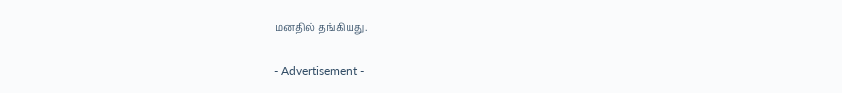மனதில் தங்கியது.

- Advertisement -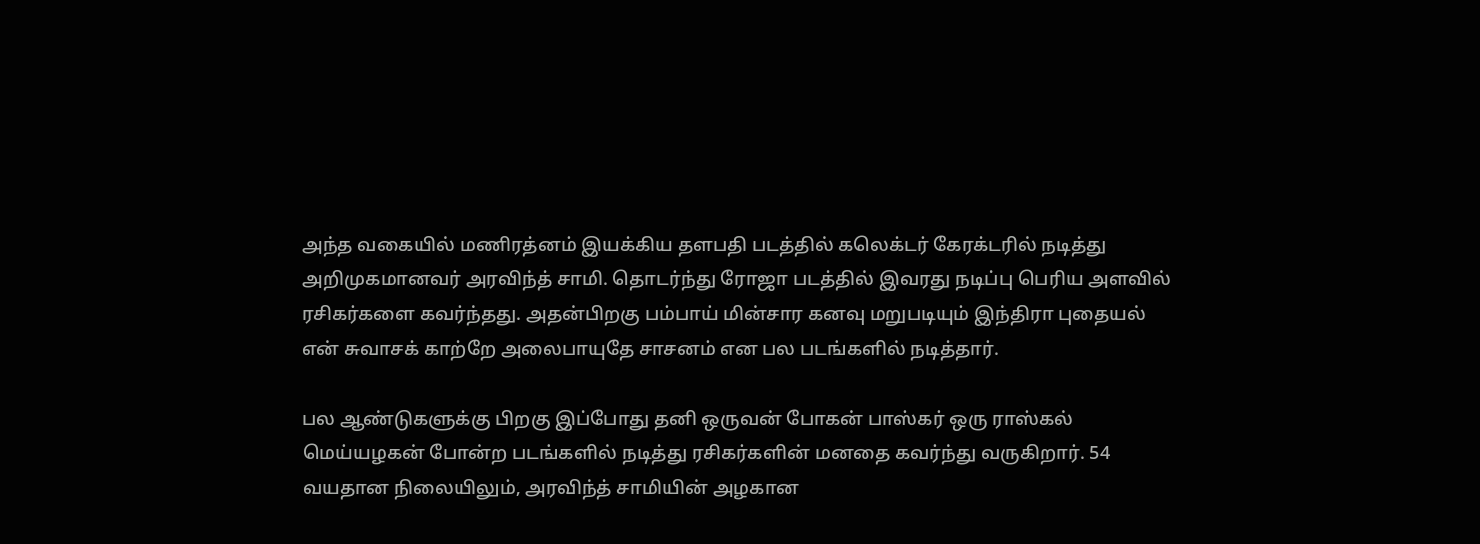அந்த வகையில் மணிரத்னம் இயக்கிய தளபதி படத்தில் கலெக்டர் கேரக்டரில் நடித்து அறிமுகமானவர் அரவிந்த் சாமி. தொடர்ந்து ரோஜா படத்தில் இவரது நடிப்பு பெரிய அளவில் ரசிகர்களை கவர்ந்தது. அதன்பிறகு பம்பாய் மின்சார கனவு மறுபடியும் இந்திரா புதையல் என் சுவாசக் காற்றே அலைபாயுதே சாசனம் என பல படங்களில் நடித்தார்.

பல ஆண்டுகளுக்கு பிறகு இப்போது தனி ஒருவன் போகன் பாஸ்கர் ஒரு ராஸ்கல் மெய்யழகன் போன்ற படங்களில் நடித்து ரசிகர்களின் மனதை கவர்ந்து வருகிறார். 54 வயதான நிலையிலும், அரவிந்த் சாமியின் அழகான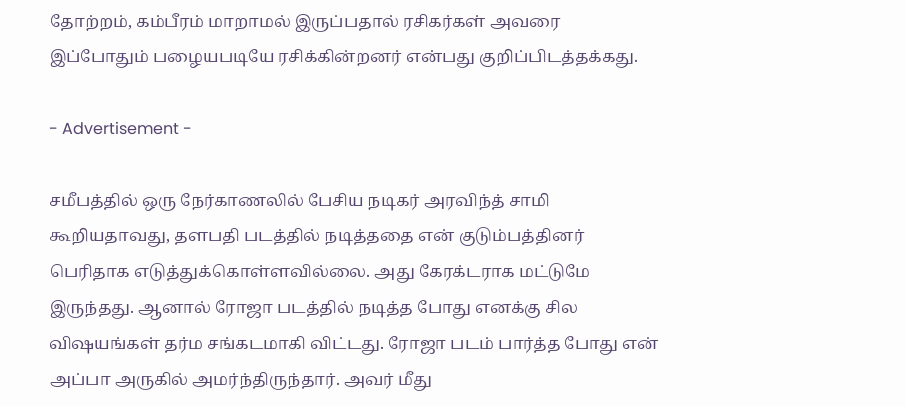தோற்றம், கம்பீரம் மாறாமல் இருப்பதால் ரசிகர்கள் அவரை இப்போதும் பழையபடியே ரசிக்கின்றனர் என்பது குறிப்பிடத்தக்கது.

- Advertisement -

சமீபத்தில் ஒரு நேர்காணலில் பேசிய நடிகர் அரவிந்த் சாமி கூறியதாவது, தளபதி படத்தில் நடித்ததை என் குடும்பத்தினர் பெரிதாக எடுத்துக்கொள்ளவில்லை. அது கேரக்டராக மட்டுமே இருந்தது. ஆனால் ரோஜா படத்தில் நடித்த போது எனக்கு சில விஷயங்கள் தர்ம சங்கடமாகி விட்டது. ரோஜா படம் பார்த்த போது என் அப்பா அருகில் அமர்ந்திருந்தார். அவர் மீது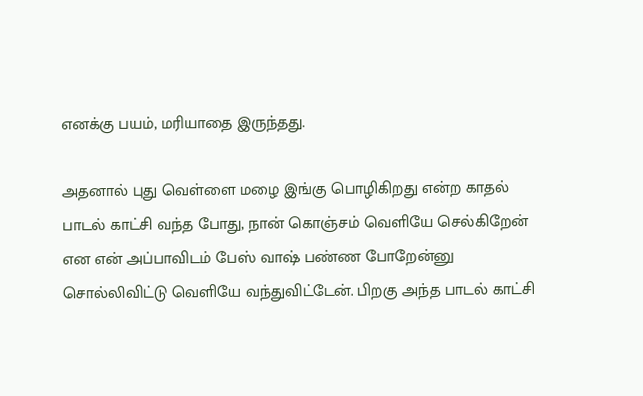எனக்கு பயம், மரியாதை இருந்தது.

அதனால் புது வெள்ளை மழை இங்கு பொழிகிறது என்ற காதல் பாடல் காட்சி வந்த போது, நான் கொஞ்சம் வெளியே செல்கிறேன் என என் அப்பாவிடம் பேஸ் வாஷ் பண்ண போறேன்னு சொல்லிவிட்டு வெளியே வந்துவிட்டேன். பிறகு அந்த பாடல் காட்சி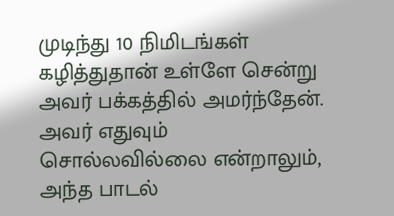முடிந்து 10 நிமிடங்கள் கழித்துதான் உள்ளே சென்று அவர் பக்கத்தில் அமர்ந்தேன். அவர் எதுவும் சொல்லவில்லை என்றாலும், அந்த பாடல்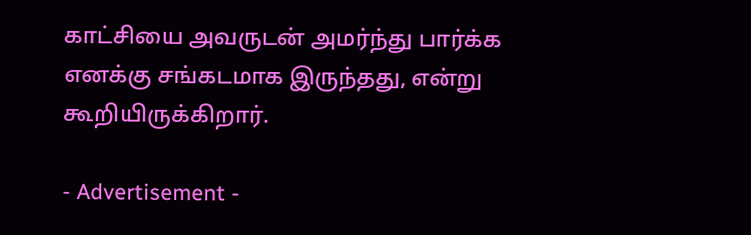காட்சியை அவருடன் அமர்ந்து பார்க்க எனக்கு சங்கடமாக இருந்தது, என்று கூறியிருக்கிறார்.

- Advertisement -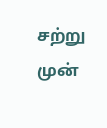சற்று முன்